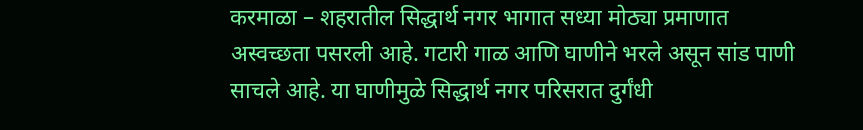करमाळा – शहरातील सिद्धार्थ नगर भागात सध्या मोठ्या प्रमाणात अस्वच्छता पसरली आहे. गटारी गाळ आणि घाणीने भरले असून सांड पाणी साचले आहे. या घाणीमुळे सिद्धार्थ नगर परिसरात दुर्गंधी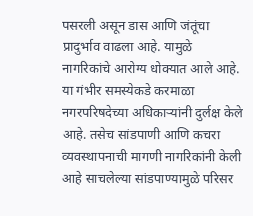पसरली असून डास आणि जंतूंचा प्रादुर्भाव वाढला आहे. यामुळे नागरिकांचे आरोग्य धोक्यात आले आहे.
या गंभीर समस्येकडे करमाळा नगरपरिषदेच्या अधिकाऱ्यांनी दुर्लक्ष केले आहे. तसेच सांडपाणी आणि कचरा व्यवस्थापनाची मागणी नागरिकांनी केली आहे साचलेल्या सांडपाण्यामुळे परिसर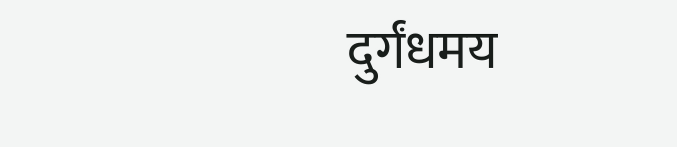दुर्गंधमय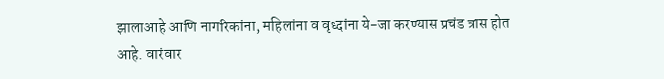झालाआहे आणि नागरिकांना, महिलांना व वृध्दांना ये-जा करण्यास प्रचंड त्रास होत आहे. वारंवार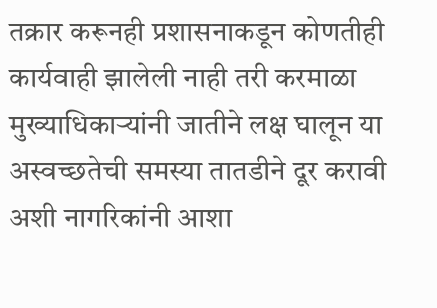तक्रार करूनही प्रशासनाकडून कोणतीही कार्यवाही झालेली नाही तरी करमाळा मुख्याधिकाऱ्यांनी जातीने लक्ष घालून या अस्वच्छतेची समस्या तातडीने दूर करावी अशी नागरिकांनी आशा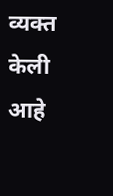व्यक्त केली आहे